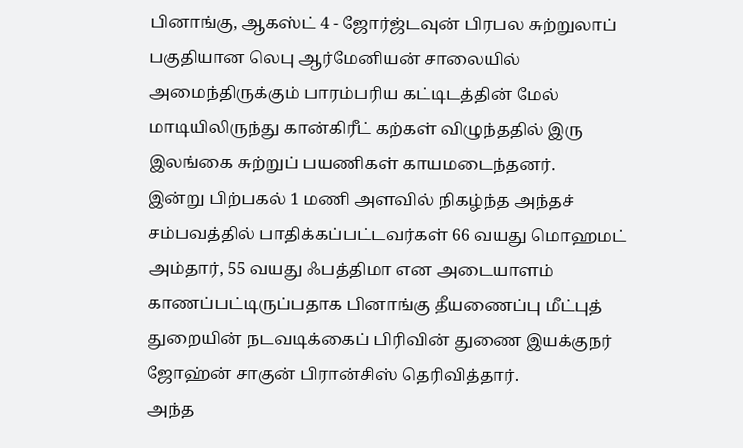பினாங்கு, ஆகஸ்ட் 4 - ஜோர்ஜ்டவுன் பிரபல சுற்றுலாப் பகுதியான லெபு ஆர்மேனியன் சாலையில் அமைந்திருக்கும் பாரம்பரிய கட்டிடத்தின் மேல் மாடியிலிருந்து கான்கிரீட் கற்கள் விழுந்ததில் இரு இலங்கை சுற்றுப் பயணிகள் காயமடைந்தனர்.
இன்று பிற்பகல் 1 மணி அளவில் நிகழ்ந்த அந்தச் சம்பவத்தில் பாதிக்கப்பட்டவர்கள் 66 வயது மொஹமட் அம்தார், 55 வயது ஃபத்திமா என அடையாளம் காணப்பட்டிருப்பதாக பினாங்கு தீயணைப்பு மீட்புத் துறையின் நடவடிக்கைப் பிரிவின் துணை இயக்குநர் ஜோஹ்ன் சாகுன் பிரான்சிஸ் தெரிவித்தார்.
அந்த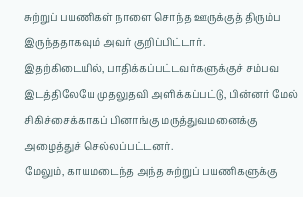சுற்றுப் பயணிகள் நாளை சொந்த ஊருக்குத் திரும்ப இருந்ததாகவும் அவர் குறிப்பிட்டார்.
இதற்கிடையில், பாதிக்கப்பட்டவர்களுக்குச் சம்பவ இடத்திலேயே முதலுதவி அளிக்கப்பட்டு, பின்னர் மேல் சிகிச்சைக்காகப் பினாங்கு மருத்துவமனைக்கு அழைத்துச் செல்லப்பட்டனர்.
மேலும், காயமடைந்த அந்த சுற்றுப் பயணிகளுக்கு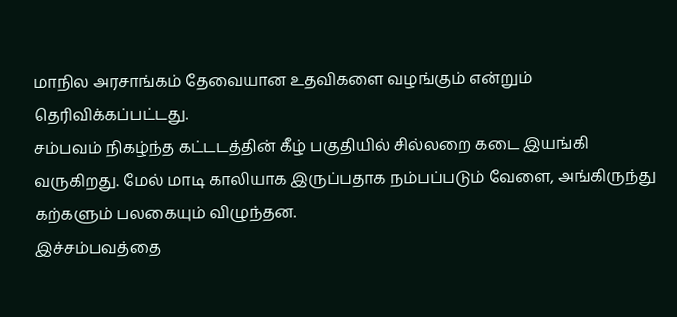மாநில அரசாங்கம் தேவையான உதவிகளை வழங்கும் என்றும் தெரிவிக்கப்பட்டது.
சம்பவம் நிகழ்ந்த கட்டடத்தின் கீழ் பகுதியில் சில்லறை கடை இயங்கி வருகிறது. மேல் மாடி காலியாக இருப்பதாக நம்பப்படும் வேளை, அங்கிருந்து கற்களும் பலகையும் விழுந்தன.
இச்சம்பவத்தை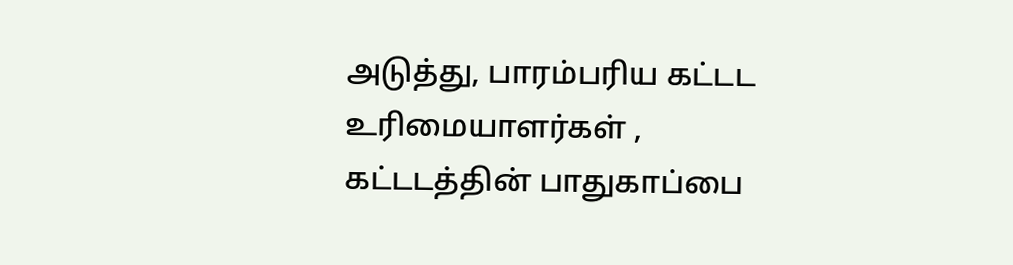அடுத்து, பாரம்பரிய கட்டட உரிமையாளர்கள் , கட்டடத்தின் பாதுகாப்பை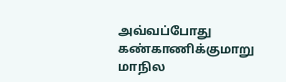அவ்வப்போது கண்காணிக்குமாறு மாநில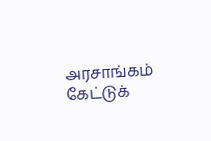அரசாங்கம் கேட்டுக்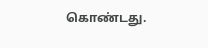கொண்டது.